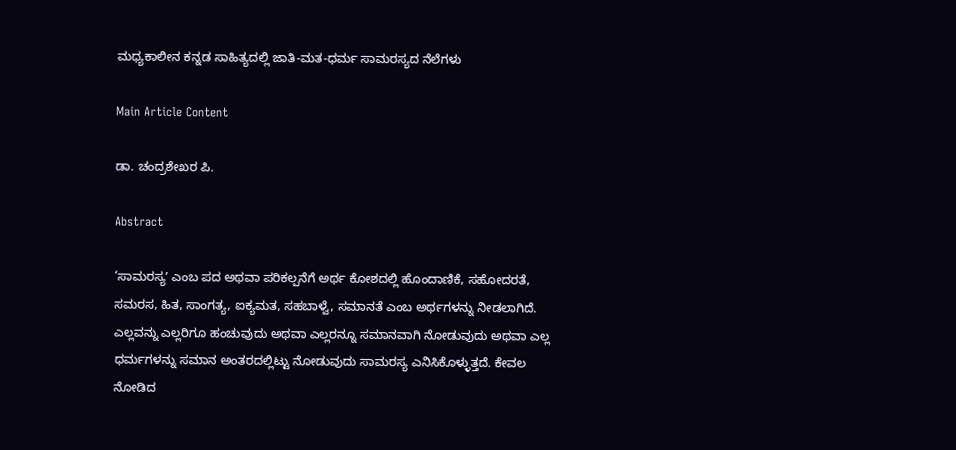ಮಧ್ಯಕಾಲೀನ ಕನ್ನಡ ಸಾಹಿತ್ಯದಲ್ಲಿ ಜಾತಿ-ಮತ-ಧರ್ಮ ಸಾಮರಸ್ಯದ ನೆಲೆಗಳು

Main Article Content

ಡಾ. ಚಂದ್ರಶೇಖರ ಪಿ.

Abstract

‘ಸಾಮರಸ್ಯʼ ಎಂಬ ಪದ ಅಥವಾ ಪರಿಕಲ್ಪನೆಗೆ ಅರ್ಥ ಕೋಶದಲ್ಲಿ ಹೊಂದಾಣಿಕೆ, ಸಹೋದರತೆ, ಸಮರಸ, ಹಿತ, ಸಾಂಗತ್ಯ, ಐಕ್ಯಮತ, ಸಹಬಾಳ್ವೆ, ಸಮಾನತೆ ಎಂಬ ಅರ್ಥಗಳನ್ನು ನೀಡಲಾಗಿದೆ. ಎಲ್ಲವನ್ನು ಎಲ್ಲರಿಗೂ ಹಂಚುವುದು ಅಥವಾ ಎಲ್ಲರನ್ನೂ ಸಮಾನವಾಗಿ ನೋಡುವುದು ಅಥವಾ ಎಲ್ಲ ಧರ್ಮಗಳನ್ನು ಸಮಾನ ಅಂತರದಲ್ಲಿಟ್ಟು ನೋಡುವುದು ಸಾಮರಸ್ಯ ಎನಿಸಿಕೊಳ್ಳುತ್ತದೆ. ಕೇವಲ ನೋಡಿದ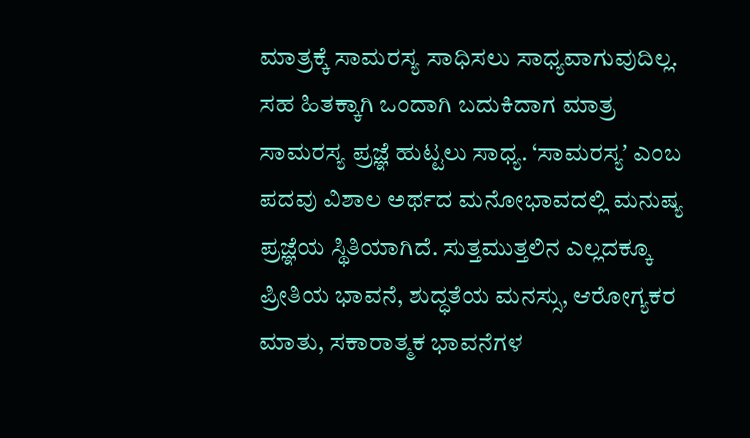ಮಾತ್ರಕ್ಕೆ ಸಾಮರಸ್ಯ ಸಾಧಿಸಲು ಸಾಧ್ಯವಾಗುವುದಿಲ್ಲ. ಸಹ ಹಿತಕ್ಕಾಗಿ ಒಂದಾಗಿ ಬದುಕಿದಾಗ ಮಾತ್ರ ಸಾಮರಸ್ಯ ಪ್ರಜ್ಞೆ ಹುಟ್ಟಲು ಸಾಧ್ಯ. ‘ಸಾಮರಸ್ಯʼ ಎಂಬ ಪದವು ವಿಶಾಲ ಅರ್ಥದ ಮನೋಭಾವದಲ್ಲಿ ಮನುಷ್ಯ ಪ್ರಜ್ಞೆಯ ಸ್ಥಿತಿಯಾಗಿದೆ. ಸುತ್ತಮುತ್ತಲಿನ ಎಲ್ಲದಕ್ಕೂ ಪ್ರೀತಿಯ ಭಾವನೆ, ಶುದ್ಧತೆಯ ಮನಸ್ಸು, ಆರೋಗ್ಯಕರ ಮಾತು, ಸಕಾರಾತ್ಮಕ ಭಾವನೆಗಳ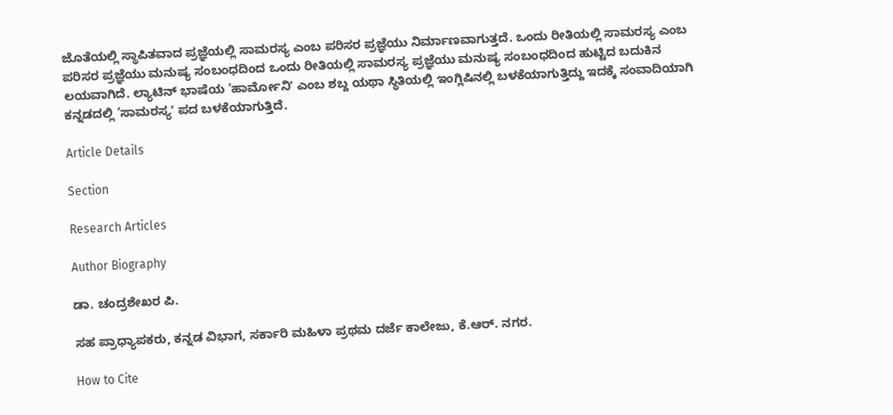ಜೊತೆಯಲ್ಲಿ ಸ್ಥಾಪಿತವಾದ ಪ್ರಜ್ಞೆಯಲ್ಲಿ ಸಾಮರಸ್ಯ ಎಂಬ ಪರಿಸರ ಪ್ರಜ್ಞೆಯು ನಿರ್ಮಾಣವಾಗುತ್ತದೆ. ಒಂದು ರೀತಿಯಲ್ಲಿ ಸಾಮರಸ್ಯ ಎಂಬ ಪರಿಸರ ಪ್ರಜ್ಞೆಯು ಮನುಷ್ಯ ಸಂಬಂಧದಿಂದ ಒಂದು ರೀತಿಯಲ್ಲಿ ಸಾಮರಸ್ಯ ಪ್ರಜ್ಞೆಯು ಮನುಷ್ಯ ಸಂಬಂಧದಿಂದ ಹುಟ್ಟಿದ ಬದುಕಿನ ಲಯವಾಗಿದೆ. ಲ್ಯಾಟಿನ್ ಭಾಷೆಯ ‘ಹಾರ್ಮೋನಿʼ ಎಂಬ ಶಬ್ದ ಯಥಾ ಸ್ಥಿತಿಯಲ್ಲಿ ಇಂಗ್ಲಿಷಿನಲ್ಲಿ ಬಳಕೆಯಾಗುತ್ತಿದ್ದು ಇದಕ್ಕೆ ಸಂವಾದಿಯಾಗಿ ಕನ್ನಡದಲ್ಲಿ ‘ಸಾಮರಸ್ಯʼ ಪದ ಬಳಕೆಯಾಗುತ್ತಿದೆ.

Article Details

Section

Research Articles

Author Biography

ಡಾ. ಚಂದ್ರಶೇಖರ ಪಿ.

ಸಹ ಪ್ರಾಧ್ಯಾಪಕರು, ಕನ್ನಡ ವಿಭಾಗ, ಸರ್ಕಾರಿ ಮಹಿಳಾ ಪ್ರಥಮ ದರ್ಜೆ ಕಾಲೇಜು, ಕೆ.ಆರ್. ನಗರ.

How to Cite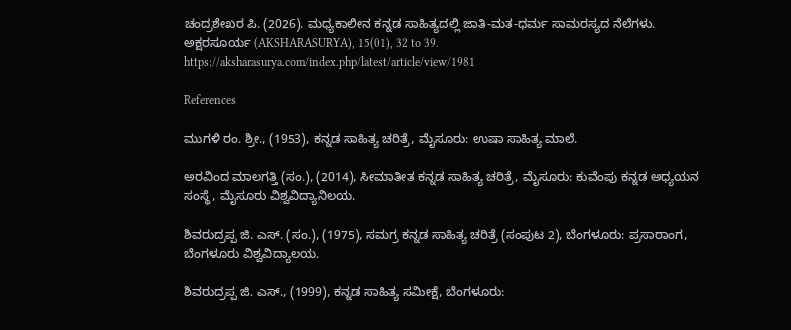ಚಂದ್ರಶೇಖರ ಪಿ. (2026). ಮಧ್ಯಕಾಲೀನ ಕನ್ನಡ ಸಾಹಿತ್ಯದಲ್ಲಿ ಜಾತಿ-ಮತ-ಧರ್ಮ ಸಾಮರಸ್ಯದ ನೆಲೆಗಳು. ಅಕ್ಷರಸೂರ್ಯ (AKSHARASURYA), 15(01), 32 to 39. https://aksharasurya.com/index.php/latest/article/view/1981

References

ಮುಗಳಿ ರಂ. ಶ್ರೀ., (1953), ಕನ್ನಡ ಸಾಹಿತ್ಯ ಚರಿತ್ರೆ, ಮೈಸೂರು: ಉಷಾ ಸಾಹಿತ್ಯ ಮಾಲೆ.

ಅರವಿಂದ ಮಾಲಗತ್ತಿ (ಸಂ.), (2014), ಸೀಮಾತೀತ ಕನ್ನಡ ಸಾಹಿತ್ಯ ಚರಿತ್ರೆ, ಮೈಸೂರು: ಕುವೆಂಪು ಕನ್ನಡ ಅಧ್ಯಯನ ಸಂಸ್ಥೆ, ಮೈಸೂರು ವಿಶ್ವವಿದ್ಯಾನಿಲಯ.

ಶಿವರುದ್ರಪ್ಪ ಜಿ. ಎಸ್. (ಸಂ.), (1975), ಸಮಗ್ರ ಕನ್ನಡ ಸಾಹಿತ್ಯ ಚರಿತ್ರೆ (ಸಂಪುಟ 2), ಬೆಂಗಳೂರು: ಪ್ರಸಾರಾಂಗ, ಬೆಂಗಳೂರು ವಿಶ್ವವಿದ್ಯಾಲಯ.

ಶಿವರುದ್ರಪ್ಪ ಜಿ. ಎಸ್., (1999), ಕನ್ನಡ ಸಾಹಿತ್ಯ ಸಮೀಕ್ಷೆ, ಬೆಂಗಳೂರು: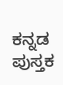ಕನ್ನಡ ಪುಸ್ತಕ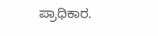ಪ್ರಾಧಿಕಾರ.